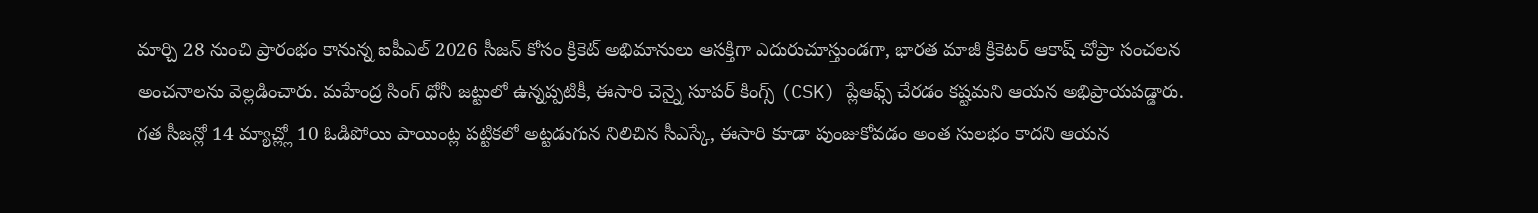మార్చి 28 నుంచి ప్రారంభం కానున్న ఐపీఎల్ 2026 సీజన్ కోసం క్రికెట్ అభిమానులు ఆసక్తిగా ఎదురుచూస్తుండగా, భారత మాజీ క్రికెటర్ ఆకాష్ చోప్రా సంచలన అంచనాలను వెల్లడించారు. మహేంద్ర సింగ్ ధోనీ జట్టులో ఉన్నప్పటికీ, ఈసారి చెన్నై సూపర్ కింగ్స్ (CSK) ప్లేఆఫ్స్ చేరడం కష్టమని ఆయన అభిప్రాయపడ్డారు. గత సీజన్లో 14 మ్యాచ్ల్లో 10 ఓడిపోయి పాయింట్ల పట్టికలో అట్టడుగున నిలిచిన సీఎస్కే, ఈసారి కూడా పుంజుకోవడం అంత సులభం కాదని ఆయన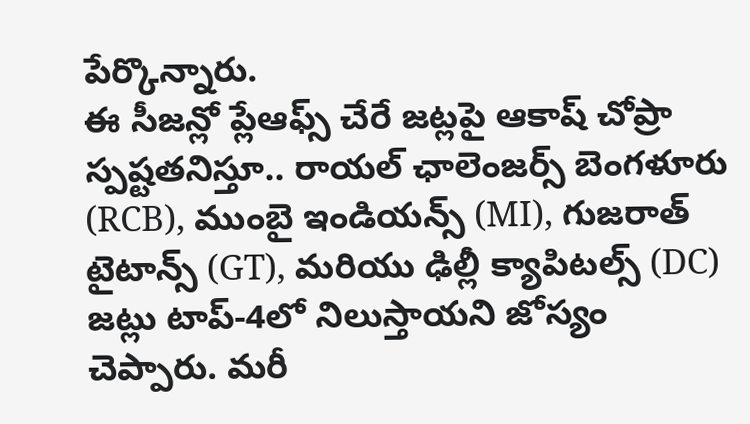పేర్కొన్నారు.
ఈ సీజన్లో ప్లేఆఫ్స్ చేరే జట్లపై ఆకాష్ చోప్రా స్పష్టతనిస్తూ.. రాయల్ ఛాలెంజర్స్ బెంగళూరు (RCB), ముంబై ఇండియన్స్ (MI), గుజరాత్ టైటాన్స్ (GT), మరియు ఢిల్లీ క్యాపిటల్స్ (DC) జట్లు టాప్-4లో నిలుస్తాయని జోస్యం చెప్పారు. మరీ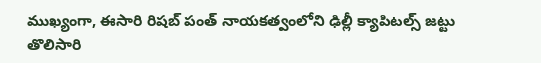ముఖ్యంగా, ఈసారి రిషబ్ పంత్ నాయకత్వంలోని ఢిల్లీ క్యాపిటల్స్ జట్టు తొలిసారి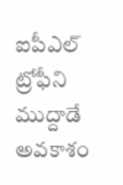ఐపీఎల్ ట్రోఫీని ముద్దాడే అవకాశం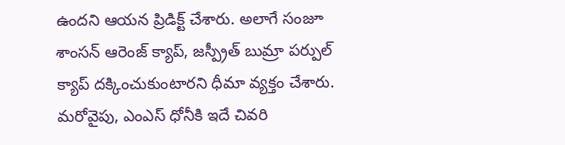ఉందని ఆయన ప్రిడిక్ట్ చేశారు. అలాగే సంజూ శాంసన్ ఆరెంజ్ క్యాప్, జస్ప్రీత్ బుమ్రా పర్పుల్ క్యాప్ దక్కించుకుంటారని ధీమా వ్యక్తం చేశారు.
మరోవైపు, ఎంఎస్ ధోనీకి ఇదే చివరి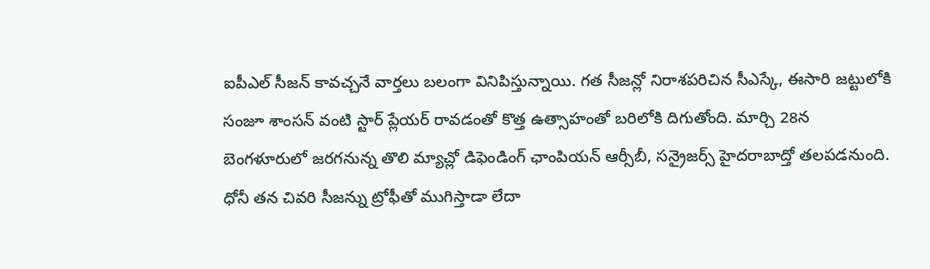ఐపీఎల్ సీజన్ కావచ్చనే వార్తలు బలంగా వినిపిస్తున్నాయి. గత సీజన్లో నిరాశపరిచిన సీఎస్కే, ఈసారి జట్టులోకి సంజూ శాంసన్ వంటి స్టార్ ప్లేయర్ రావడంతో కొత్త ఉత్సాహంతో బరిలోకి దిగుతోంది. మార్చి 28న బెంగళూరులో జరగనున్న తొలి మ్యాచ్లో డిఫెండింగ్ ఛాంపియన్ ఆర్సీబీ, సన్రైజర్స్ హైదరాబాద్తో తలపడనుంది. ధోనీ తన చివరి సీజన్ను ట్రోఫీతో ముగిస్తాడా లేదా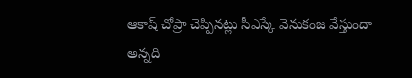ఆకాష్ చోప్రా చెప్పినట్లు సీఎస్కే వెనుకంజ వేస్తుందా అన్నది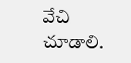వేచి చూడాలి.